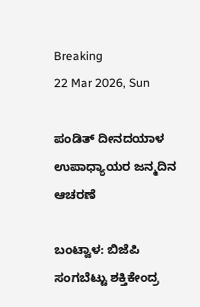Breaking
22 Mar 2026, Sun

ಪಂಡಿತ್ ದೀನದಯಾಳ ಉಪಾಧ್ಯಾಯರ ಜನ್ಮದಿನ ಆಚರಣೆ

ಬಂಟ್ವಾಳ: ಬಿಜೆಪಿ ಸಂಗಬೆಟ್ಟು ಶಕ್ತಿಕೇಂದ್ರ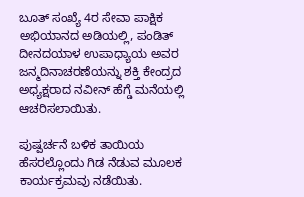ಬೂತ್ ಸಂಖ್ಯೆ 4ರ ಸೇವಾ ಪಾಕ್ಷಿಕ ಅಭಿಯಾನದ ಅಡಿಯಲ್ಲಿ, ಪಂಡಿತ್ ದೀನದಯಾಳ ಉಪಾಧ್ಯಾಯ ಅವರ ಜನ್ಮದಿನಾಚರಣೆಯನ್ನು ಶಕ್ತಿ ಕೇಂದ್ರದ ಅಧ್ಯಕ್ಷರಾದ ನವೀನ್ ಹೆಗ್ಡೆ ಮನೆಯಲ್ಲಿ ಆಚರಿಸಲಾಯಿತು.

ಪುಷ್ಪರ್ಚನೆ ಬಳಿಕ ತಾಯಿಯ ಹೆಸರಲ್ಲೊಂದು ಗಿಡ ನೆಡುವ ಮೂಲಕ ಕಾರ್ಯಕ್ರಮವು ನಡೆಯಿತು.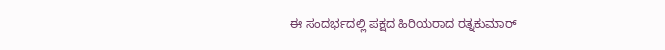ಈ ಸಂದರ್ಭದಲ್ಲಿ ಪಕ್ಷದ ಹಿರಿಯರಾದ ರತ್ನಕುಮಾರ್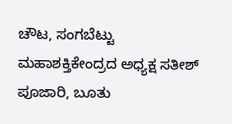ಚೌಟ, ಸಂಗಬೆಟ್ಟು ಮಹಾಶಕ್ತಿಕೇಂದ್ರದ ಅಧ್ಯಕ್ಷ ಸತೀಶ್ ಪೂಜಾರಿ, ಬೂತು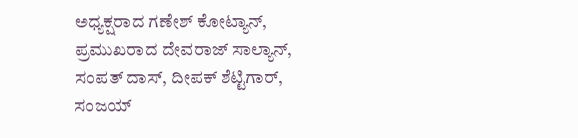ಅಧ್ಯಕ್ಷರಾದ ಗಣೇಶ್ ಕೋಟ್ಯಾನ್, ಪ್ರಮುಖರಾದ ದೇವರಾಜ್ ಸಾಲ್ಯಾನ್, ಸಂಪತ್ ದಾಸ್, ದೀಪಕ್ ಶೆಟ್ಟಿಗಾರ್, ಸಂಜಯ್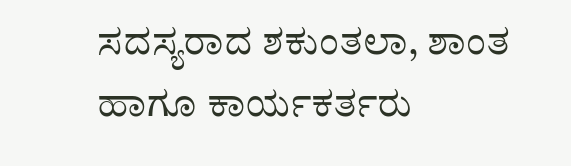ಸದಸ್ಯರಾದ ಶಕುಂತಲಾ, ಶಾಂತ ಹಾಗೂ ಕಾರ್ಯಕರ್ತರು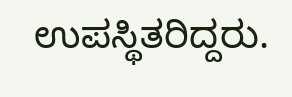ಉಪಸ್ಥಿತರಿದ್ದರು.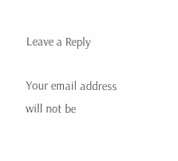Leave a Reply

Your email address will not be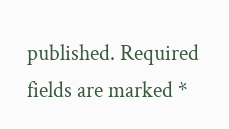published. Required fields are marked *